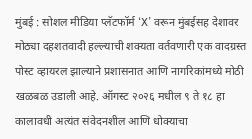मुंबई : सोशल मीडिया प्लॅटफॉर्म ‘X’ वरून मुंबईसह देशावर मोठ्या दहशतवादी हल्ल्याची शक्यता वर्तवणारी एक वादग्रस्त पोस्ट व्हायरल झाल्याने प्रशासनात आणि नागरिकांमध्ये मोठी खळबळ उडाली आहे. ऑगस्ट २०२६ मधील ९ ते १८ हा कालावधी अत्यंत संवेदनशील आणि धोक्याचा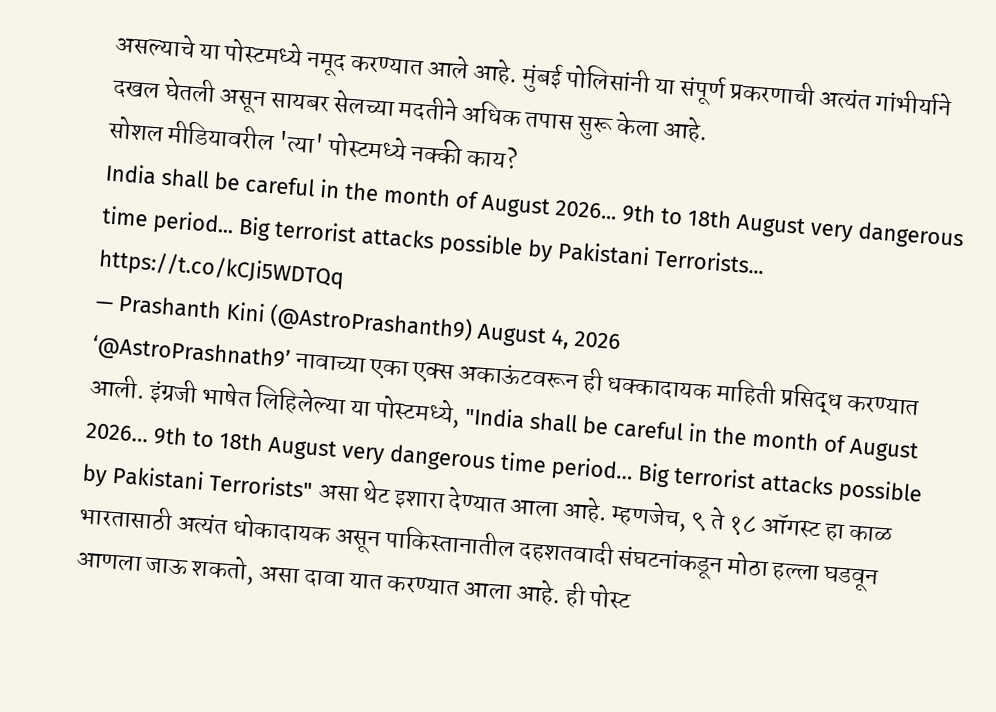असल्याचे या पोस्टमध्ये नमूद करण्यात आले आहे. मुंबई पोलिसांनी या संपूर्ण प्रकरणाची अत्यंत गांभीर्याने दखल घेतली असून सायबर सेलच्या मदतीने अधिक तपास सुरू केला आहे.
सोशल मीडियावरील 'त्या' पोस्टमध्ये नक्की काय?
India shall be careful in the month of August 2026... 9th to 18th August very dangerous time period... Big terrorist attacks possible by Pakistani Terrorists... https://t.co/kCJi5WDTQq
— Prashanth Kini (@AstroPrashanth9) August 4, 2026
‘@AstroPrashnath9’ नावाच्या एका एक्स अकाऊंटवरून ही धक्कादायक माहिती प्रसिद्ध करण्यात आली. इंग्रजी भाषेत लिहिलेल्या या पोस्टमध्ये, "India shall be careful in the month of August 2026… 9th to 18th August very dangerous time period… Big terrorist attacks possible by Pakistani Terrorists" असा थेट इशारा देण्यात आला आहे. म्हणजेच, ९ ते १८ ऑगस्ट हा काळ भारतासाठी अत्यंत धोकादायक असून पाकिस्तानातील दहशतवादी संघटनांकडून मोठा हल्ला घडवून आणला जाऊ शकतो, असा दावा यात करण्यात आला आहे. ही पोस्ट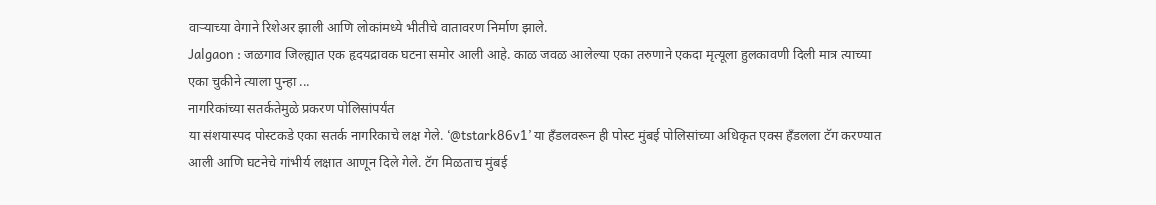वाऱ्याच्या वेगाने रिशेअर झाली आणि लोकांमध्ये भीतीचे वातावरण निर्माण झाले.
Jalgaon : जळगाव जिल्ह्यात एक हृदयद्रावक घटना समोर आली आहे. काळ जवळ आलेल्या एका तरुणाने एकदा मृत्यूला हुलकावणी दिली मात्र त्याच्या एका चुकीने त्याला पुन्हा ...
नागरिकांच्या सतर्कतेमुळे प्रकरण पोलिसांपर्यंत
या संशयास्पद पोस्टकडे एका सतर्क नागरिकाचे लक्ष गेले. ‘@tstark86v1’ या हँडलवरून ही पोस्ट मुंबई पोलिसांच्या अधिकृत एक्स हँडलला टॅग करण्यात आली आणि घटनेचे गांभीर्य लक्षात आणून दिले गेले. टॅग मिळताच मुंबई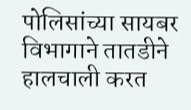पोलिसांच्या सायबर विभागाने तातडीने हालचाली करत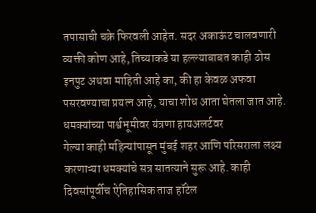तपासाची चक्रे फिरवली आहेत. सदर अकाऊंट चालवणारी व्यक्ती कोण आहे, तिच्याकडे या हल्ल्याबाबत काही ठोस इनपुट अथवा माहिती आहे का, की हा केवळ अफवा पसरवण्याचा प्रयत्न आहे, याचा शोध आता घेतला जात आहे.
धमक्यांच्या पार्श्वभूमीवर यंत्रणा हायअलर्टवर
गेल्या काही महिन्यांपासून मुंबई शहर आणि परिसराला लक्ष्य करणाऱ्या धमक्यांचे सत्र सातत्याने सुरू आहे. काही दिवसांपूर्वीच ऐतिहासिक ताज हॉटेल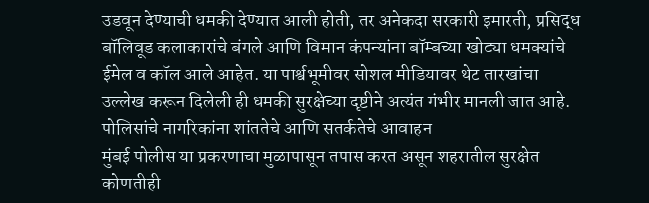उडवून देण्याची धमकी देण्यात आली होती, तर अनेकदा सरकारी इमारती, प्रसिद्ध बॉलिवूड कलाकारांचे बंगले आणि विमान कंपन्यांना बॉम्बच्या खोट्या धमक्यांचे ईमेल व कॉल आले आहेत. या पार्श्वभूमीवर सोशल मीडियावर थेट तारखांचा उल्लेख करून दिलेली ही धमकी सुरक्षेच्या दृष्टीने अत्यंत गंभीर मानली जात आहे.
पोलिसांचे नागरिकांना शांततेचे आणि सतर्कतेचे आवाहन
मुंबई पोलीस या प्रकरणाचा मुळापासून तपास करत असून शहरातील सुरक्षेत कोणतीही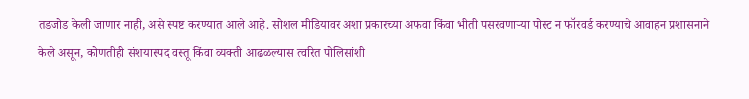तडजोड केली जाणार नाही, असे स्पष्ट करण्यात आले आहे. सोशल मीडियावर अशा प्रकारच्या अफवा किंवा भीती पसरवणाऱ्या पोस्ट न फॉरवर्ड करण्याचे आवाहन प्रशासनाने केले असून, कोणतीही संशयास्पद वस्तू किंवा व्यक्ती आढळल्यास त्वरित पोलिसांशी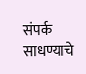संपर्क साधण्याचे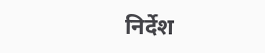निर्देश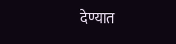देण्यात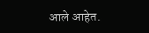आले आहेत.